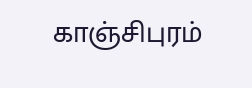காஞ்சிபுரம்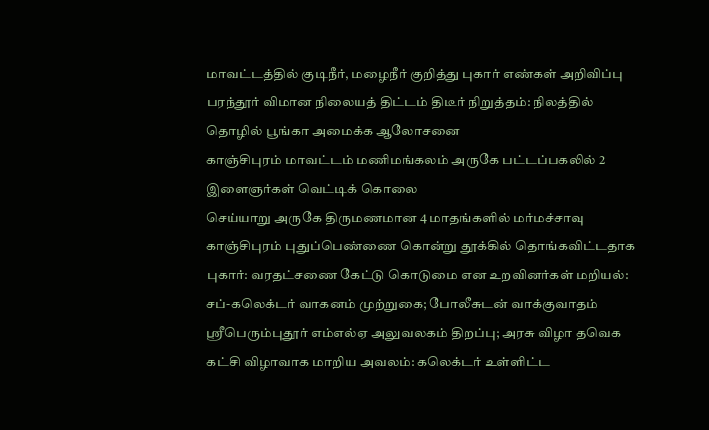மாவட்டத்தில் குடிநீர், மழைநீர் குறித்து புகார் எண்கள் அறிவிப்பு
பரந்தூர் விமான நிலையத் திட்டம் திடீர் நிறுத்தம்: நிலத்தில் தொழில் பூங்கா அமைக்க ஆலோசனை
காஞ்சிபுரம் மாவட்டம் மணிமங்கலம் அருகே பட்டப்பகலில் 2 இளைஞர்கள் வெட்டிக் கொலை
செய்யாறு அருகே திருமணமான 4 மாதங்களில் மர்மச்சாவு காஞ்சிபுரம் புதுப்பெண்ணை கொன்று தூக்கில் தொங்கவிட்டதாக புகார்: வரதட்சணை கேட்டு கொடுமை என உறவினர்கள் மறியல்: சப்-கலெக்டர் வாகனம் முற்றுகை; போலீசுடன் வாக்குவாதம்
ஸ்ரீபெரும்புதூர் எம்எல்ஏ அலுவலகம் திறப்பு; அரசு விழா தவெக கட்சி விழாவாக மாறிய அவலம்: கலெக்டர் உள்ளிட்ட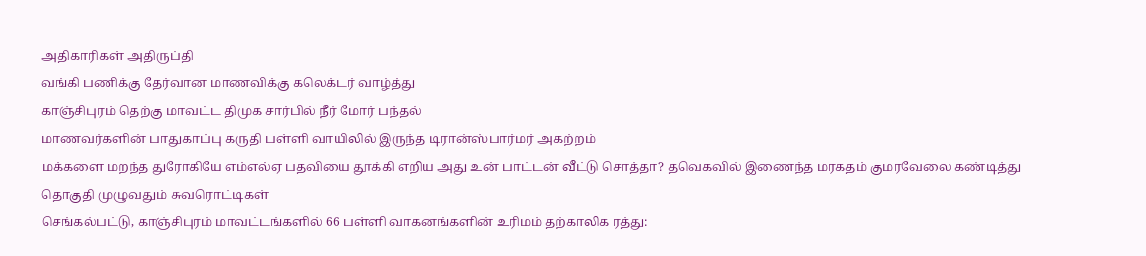அதிகாரிகள் அதிருப்தி
வங்கி பணிக்கு தேர்வான மாணவிக்கு கலெக்டர் வாழ்த்து
காஞ்சிபுரம் தெற்கு மாவட்ட திமுக சார்பில் நீர் மோர் பந்தல்
மாணவர்களின் பாதுகாப்பு கருதி பள்ளி வாயிலில் இருந்த டிரான்ஸ்பார்மர் அகற்றம்
மக்களை மறந்த துரோகியே எம்எல்ஏ பதவியை தூக்கி எறிய அது உன் பாட்டன் வீட்டு சொத்தா? தவெகவில் இணைந்த மரகதம் குமரவேலை கண்டித்து தொகுதி முழுவதும் சுவரொட்டிகள்
செங்கல்பட்டு, காஞ்சிபுரம் மாவட்டங்களில் 66 பள்ளி வாகனங்களின் உரிமம் தற்காலிக ரத்து: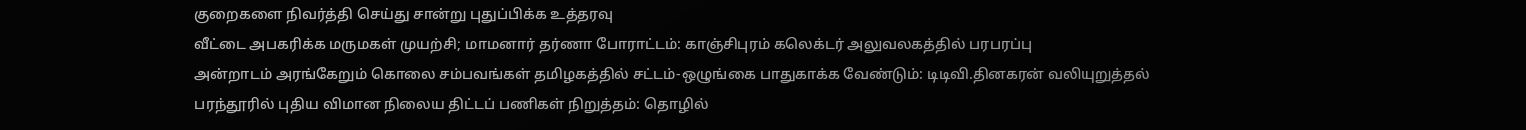குறைகளை நிவர்த்தி செய்து சான்று புதுப்பிக்க உத்தரவு
வீட்டை அபகரிக்க மருமகள் முயற்சி; மாமனார் தர்ணா போராட்டம்: காஞ்சிபுரம் கலெக்டர் அலுவலகத்தில் பரபரப்பு
அன்றாடம் அரங்கேறும் கொலை சம்பவங்கள் தமிழகத்தில் சட்டம்-ஒழுங்கை பாதுகாக்க வேண்டும்: டிடிவி.தினகரன் வலியுறுத்தல்
பரந்தூரில் புதிய விமான நிலைய திட்டப் பணிகள் நிறுத்தம்: தொழில்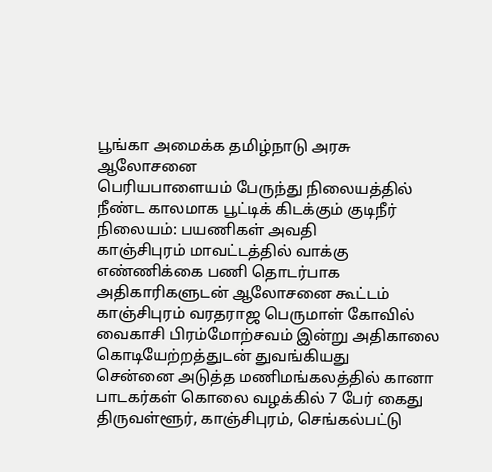பூங்கா அமைக்க தமிழ்நாடு அரசு ஆலோசனை
பெரியபாளையம் பேருந்து நிலையத்தில் நீண்ட காலமாக பூட்டிக் கிடக்கும் குடிநீர் நிலையம்: பயணிகள் அவதி
காஞ்சிபுரம் மாவட்டத்தில் வாக்கு எண்ணிக்கை பணி தொடர்பாக அதிகாரிகளுடன் ஆலோசனை கூட்டம்
காஞ்சிபுரம் வரதராஜ பெருமாள் கோவில் வைகாசி பிரம்மோற்சவம் இன்று அதிகாலை கொடியேற்றத்துடன் துவங்கியது
சென்னை அடுத்த மணிமங்கலத்தில் கானா பாடகர்கள் கொலை வழக்கில் 7 பேர் கைது
திருவள்ளூர், காஞ்சிபுரம், செங்கல்பட்டு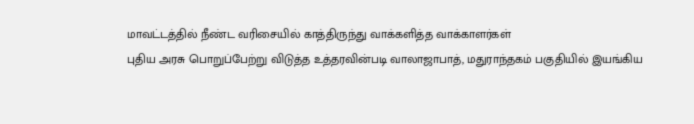மாவட்டத்தில் நீண்ட வரிசையில் காத்திருந்து வாக்களித்த வாக்காளர்கள்
புதிய அரசு பொறுப்பேற்று விடுத்த உத்தரவின்படி வாலாஜாபாத், மதுராந்தகம் பகுதியில் இயங்கிய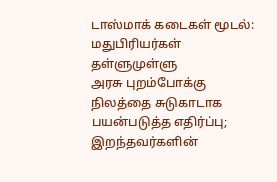டாஸ்மாக் கடைகள் மூடல்: மதுபிரியர்கள் தள்ளுமுள்ளு
அரசு புறம்போக்கு நிலத்தை சுடுகாடாக பயன்படுத்த எதிர்ப்பு; இறந்தவர்களின்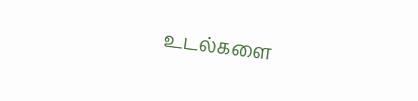உடல்களை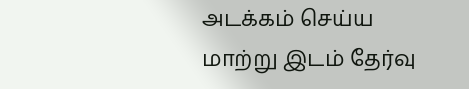அடக்கம் செய்ய மாற்று இடம் தேர்வு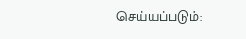செய்யப்படும்: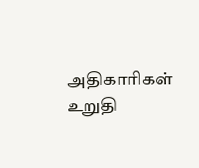அதிகாரிகள் உறுதி